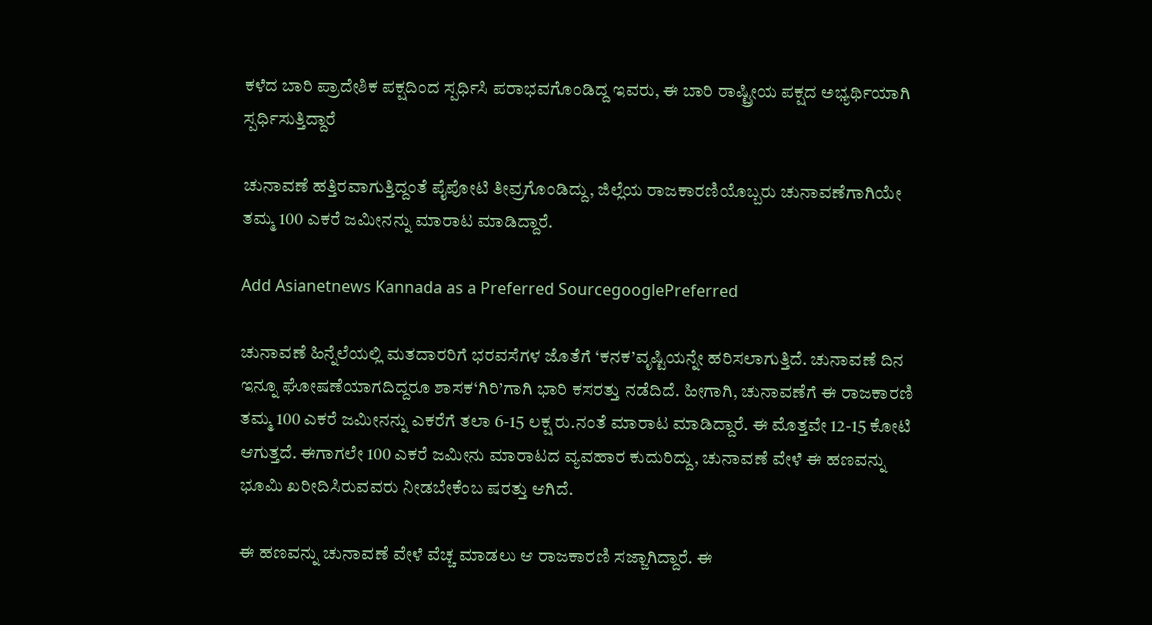ಕಳೆದ ಬಾರಿ ಪ್ರಾದೇಶಿಕ ಪಕ್ಷದಿಂದ ಸ್ಪರ್ಧಿಸಿ ಪರಾಭವಗೊಂಡಿದ್ದ ಇವರು, ಈ ಬಾರಿ ರಾಷ್ಟ್ರೀಯ ಪಕ್ಷದ ಅಭ್ಯರ್ಥಿಯಾಗಿ ಸ್ಪರ್ಧಿಸುತ್ತಿದ್ದಾರೆ

ಚುನಾವಣೆ ಹತ್ತಿರವಾಗುತ್ತಿದ್ದಂತೆ ಪೈಪೋಟಿ ತೀವ್ರಗೊಂಡಿದ್ದು, ಜಿಲ್ಲೆಯ ರಾಜಕಾರಣಿಯೊಬ್ಬರು ಚುನಾವಣೆಗಾಗಿಯೇ ತಮ್ಮ 100 ಎಕರೆ ಜಮೀನನ್ನು ಮಾರಾಟ ಮಾಡಿದ್ದಾರೆ.

Add Asianetnews Kannada as a Preferred SourcegooglePreferred

ಚುನಾವಣೆ ಹಿನ್ನೆಲೆಯಲ್ಲಿ ಮತದಾರರಿಗೆ ಭರವಸೆಗಳ ಜೊತೆಗೆ ‘ಕನಕ’ವೃಷ್ಟಿಯನ್ನೇ ಹರಿಸಲಾಗುತ್ತಿದೆ. ಚುನಾವಣೆ ದಿನ ಇನ್ನೂ ಘೋಷಣೆಯಾಗದಿದ್ದರೂ ಶಾಸಕ‘ಗಿರಿ’ಗಾಗಿ ಭಾರಿ ಕಸರತ್ತು ನಡೆದಿದೆ. ಹೀಗಾಗಿ, ಚುನಾವಣೆಗೆ ಈ ರಾಜಕಾರಣಿ ತಮ್ಮ 100 ಎಕರೆ ಜಮೀನನ್ನು ಎಕರೆಗೆ ತಲಾ 6-15 ಲಕ್ಷ ರು.ನಂತೆ ಮಾರಾಟ ಮಾಡಿದ್ದಾರೆ. ಈ ಮೊತ್ತವೇ 12-15 ಕೋಟಿ ಆಗುತ್ತದೆ. ಈಗಾಗಲೇ 100 ಎಕರೆ ಜಮೀನು ಮಾರಾಟದ ವ್ಯವಹಾರ ಕುದುರಿದ್ದು, ಚುನಾವಣೆ ವೇಳೆ ಈ ಹಣವನ್ನು ಭೂಮಿ ಖರೀದಿಸಿರುವವರು ನೀಡಬೇಕೆಂಬ ಷರತ್ತು ಆಗಿದೆ.

ಈ ಹಣವನ್ನು ಚುನಾವಣೆ ವೇಳೆ ವೆಚ್ಚ ಮಾಡಲು ಆ ರಾಜಕಾರಣಿ ಸಜ್ಜಾಗಿದ್ದಾರೆ. ಈ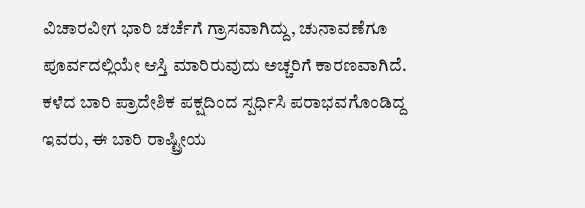ವಿಚಾರವೀಗ ಭಾರಿ ಚರ್ಚೆಗೆ ಗ್ರಾಸವಾಗಿದ್ದು, ಚುನಾವಣೆಗೂ ಪೂರ್ವದಲ್ಲಿಯೇ ಆಸ್ತಿ ಮಾರಿರುವುದು ಅಚ್ಚರಿಗೆ ಕಾರಣವಾಗಿದೆ. ಕಳೆದ ಬಾರಿ ಪ್ರಾದೇಶಿಕ ಪಕ್ಷದಿಂದ ಸ್ಪರ್ಧಿಸಿ ಪರಾಭವಗೊಂಡಿದ್ದ ಇವರು, ಈ ಬಾರಿ ರಾಷ್ಟ್ರೀಯ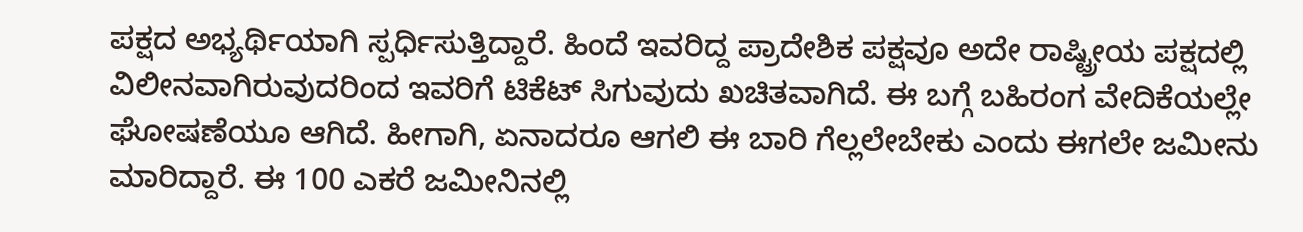ಪಕ್ಷದ ಅಭ್ಯರ್ಥಿಯಾಗಿ ಸ್ಪರ್ಧಿಸುತ್ತಿದ್ದಾರೆ. ಹಿಂದೆ ಇವರಿದ್ದ ಪ್ರಾದೇಶಿಕ ಪಕ್ಷವೂ ಅದೇ ರಾಷ್ಟ್ರೀಯ ಪಕ್ಷದಲ್ಲಿ ವಿಲೀನವಾಗಿರುವುದರಿಂದ ಇವರಿಗೆ ಟಿಕೆಟ್ ಸಿಗುವುದು ಖಚಿತವಾಗಿದೆ. ಈ ಬಗ್ಗೆ ಬಹಿರಂಗ ವೇದಿಕೆಯಲ್ಲೇ ಘೋಷಣೆಯೂ ಆಗಿದೆ. ಹೀಗಾಗಿ, ಏನಾದರೂ ಆಗಲಿ ಈ ಬಾರಿ ಗೆಲ್ಲಲೇಬೇಕು ಎಂದು ಈಗಲೇ ಜಮೀನು ಮಾರಿದ್ದಾರೆ. ಈ 100 ಎಕರೆ ಜಮೀನಿನಲ್ಲಿ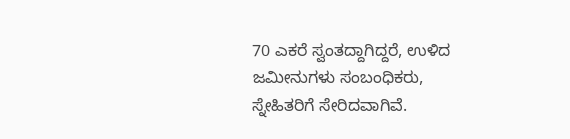70 ಎಕರೆ ಸ್ವಂತದ್ದಾಗಿದ್ದರೆ, ಉಳಿದ ಜಮೀನುಗಳು ಸಂಬಂಧಿಕರು, ಸ್ನೇಹಿತರಿಗೆ ಸೇರಿದವಾಗಿವೆ.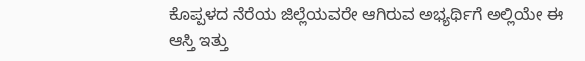ಕೊಪ್ಪಳದ ನೆರೆಯ ಜಿಲ್ಲೆಯವರೇ ಆಗಿರುವ ಅಭ್ಯರ್ಥಿಗೆ ಅಲ್ಲಿಯೇ ಈ ಆಸ್ತಿ ಇತ್ತು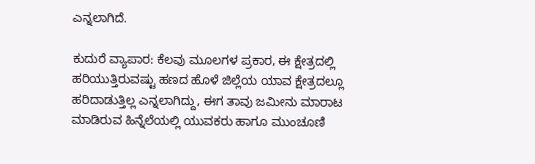ಎನ್ನಲಾಗಿದೆ.

ಕುದುರೆ ವ್ಯಾಪಾರ: ಕೆಲವು ಮೂಲಗಳ ಪ್ರಕಾರ, ಈ ಕ್ಷೇತ್ರದಲ್ಲಿ ಹರಿಯುತ್ತಿರುವಷ್ಟು ಹಣದ ಹೊಳೆ ಜಿಲ್ಲೆಯ ಯಾವ ಕ್ಷೇತ್ರದಲ್ಲೂ ಹರಿದಾಡುತ್ತಿಲ್ಲ ಎನ್ನಲಾಗಿದ್ದು, ಈಗ ತಾವು ಜಮೀನು ಮಾರಾಟ ಮಾಡಿರುವ ಹಿನ್ನೆಲೆಯಲ್ಲಿ ಯುವಕರು ಹಾಗೂ ಮುಂಚೂಣಿ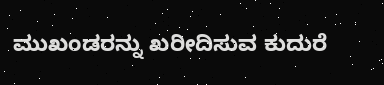ಮುಖಂಡರನ್ನು ಖರೀದಿಸುವ ಕುದುರೆ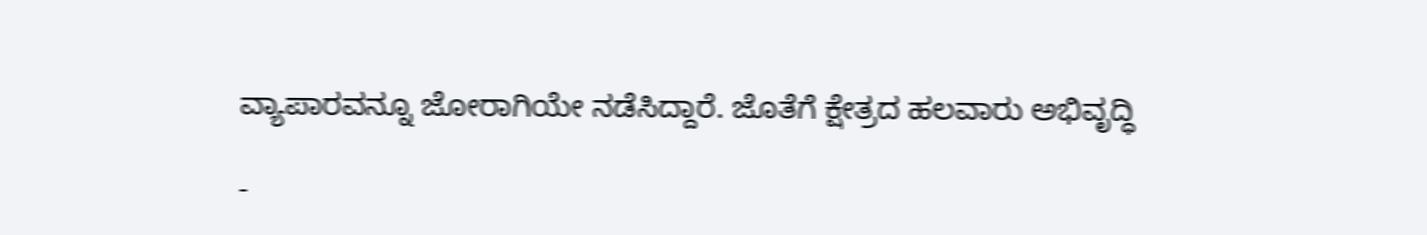ವ್ಯಾಪಾರವನ್ನೂ ಜೋರಾಗಿಯೇ ನಡೆಸಿದ್ದಾರೆ. ಜೊತೆಗೆ ಕ್ಷೇತ್ರದ ಹಲವಾರು ಅಭಿವೃದ್ಧಿ

-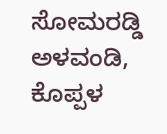ಸೋಮರಡ್ಡಿ ಅಳವಂಡಿ, ಕೊಪ್ಪಳ